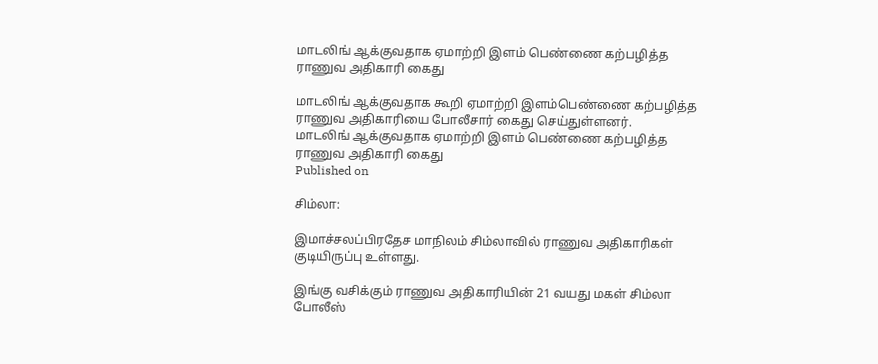மாடலிங் ஆக்குவதாக ஏமாற்றி இளம் பெண்ணை கற்பழித்த ராணுவ அதிகாரி கைது

மாடலிங் ஆக்குவதாக கூறி ஏமாற்றி இளம்பெண்ணை கற்பழித்த ராணுவ அதிகாரியை போலீசார் கைது செய்துள்ளனர்.
மாடலிங் ஆக்குவதாக ஏமாற்றி இளம் பெண்ணை கற்பழித்த ராணுவ அதிகாரி கைது
Published on

சிம்லா:

இமாச்சலப்பிரதேச மாநிலம் சிம்லாவில் ராணுவ அதிகாரிகள் குடியிருப்பு உள்ளது.

இங்கு வசிக்கும் ராணுவ அதிகாரியின் 21 வயது மகள் சிம்லா போலீஸ்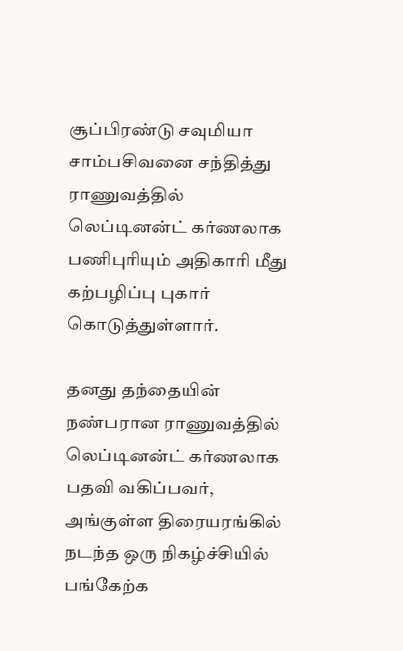சூப்பிரண்டு சவுமியா சாம்பசிவனை சந்தித்து ராணுவத்தில் லெப்டினன்ட் கர்ணலாக பணிபுரியும் அதிகாரி மீது கற்பழிப்பு புகார் கொடுத்துள்ளார்.

தனது தந்தையின் நண்பரான ராணுவத்தில் லெப்டினன்ட் கர்ணலாக பதவி வகிப்பவர், அங்குள்ள திரையரங்கில் நடந்த ஒரு நிகழ்ச்சியில் பங்கேற்க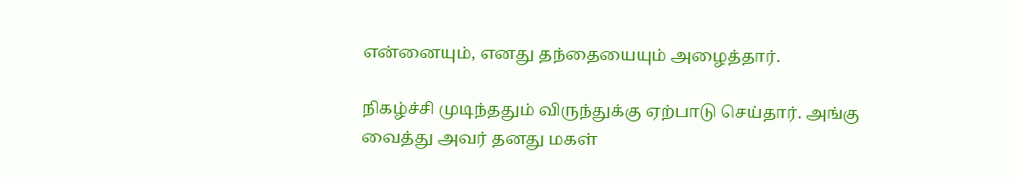என்னையும், எனது தந்தையையும் அழைத்தார்.

நிகழ்ச்சி முடிந்ததும் விருந்துக்கு ஏற்பாடு செய்தார். அங்கு வைத்து அவர் தனது மகள்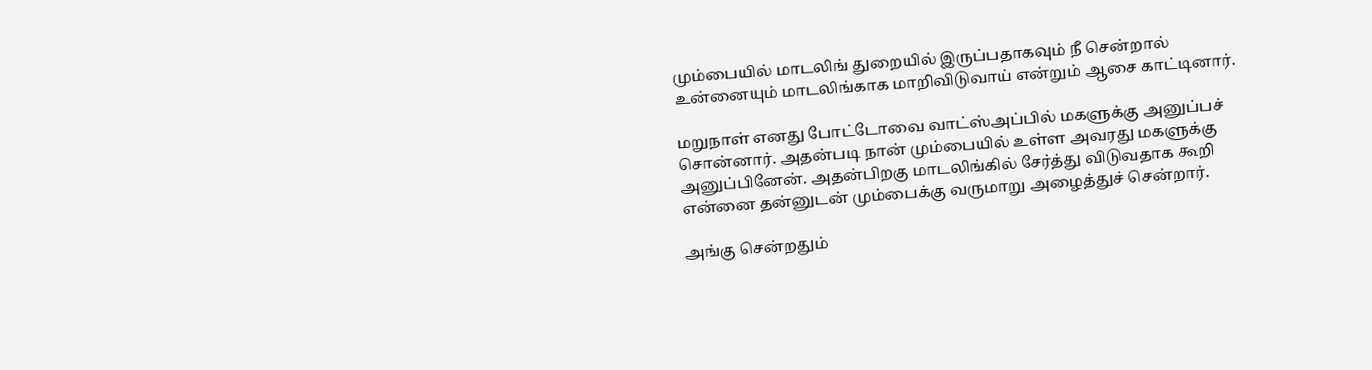மும்பையில் மாடலிங் துறையில் இருப்பதாகவும் நீ சென்றால் உன்னையும் மாடலிங்காக மாறிவிடுவாய் என்றும் ஆசை காட்டினார்.

மறுநாள் எனது போட்டோவை வாட்ஸ்அப்பில் மகளுக்கு அனுப்பச் சொன்னார். அதன்படி நான் மும்பையில் உள்ள அவரது மகளுக்கு அனுப்பினேன். அதன்பிறகு மாடலிங்கில் சேர்த்து விடுவதாக கூறி என்னை தன்னுடன் மும்பைக்கு வருமாறு அழைத்துச் சென்றார்.

அங்கு சென்றதும்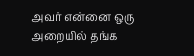அவர் என்னை ஒரு அறையில் தங்க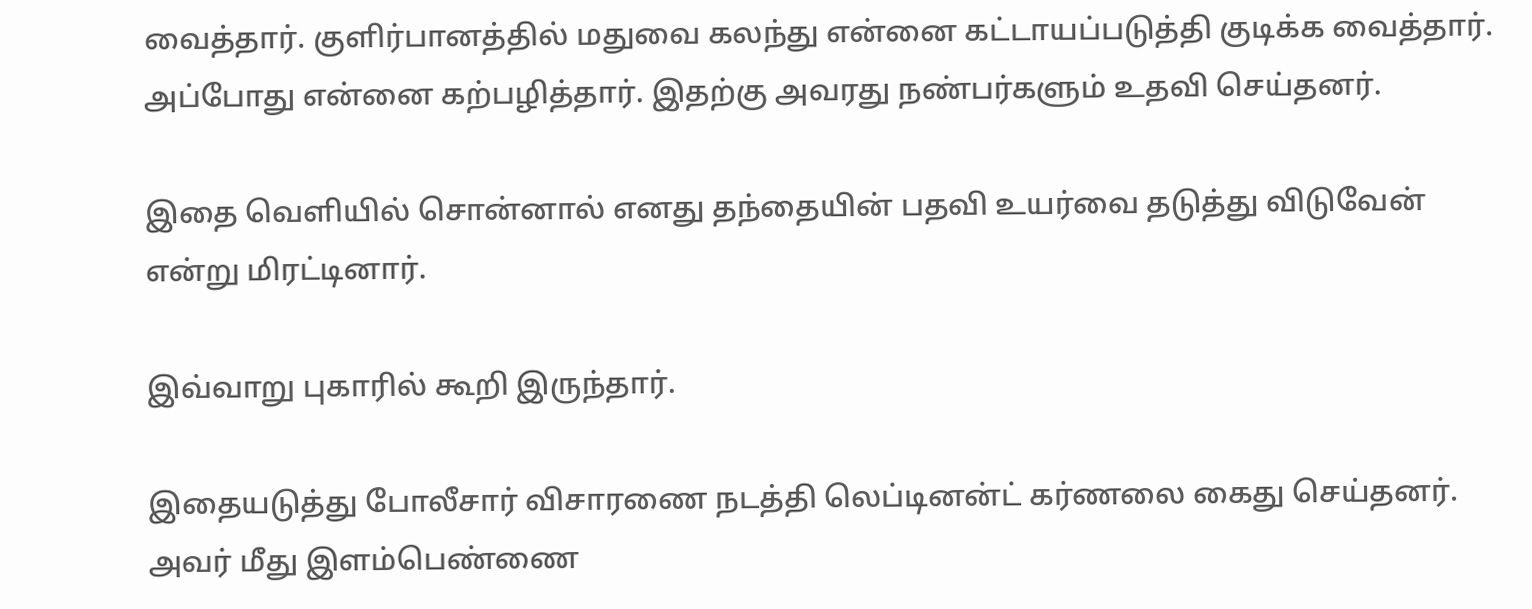வைத்தார். குளிர்பானத்தில் மதுவை கலந்து என்னை கட்டாயப்படுத்தி குடிக்க வைத்தார். அப்போது என்னை கற்பழித்தார். இதற்கு அவரது நண்பர்களும் உதவி செய்தனர்.

இதை வெளியில் சொன்னால் எனது தந்தையின் பதவி உயர்வை தடுத்து விடுவேன் என்று மிரட்டினார்.

இவ்வாறு புகாரில் கூறி இருந்தார்.

இதையடுத்து போலீசார் விசாரணை நடத்தி லெப்டினன்ட் கர்ணலை கைது செய்தனர். அவர் மீது இளம்பெண்ணை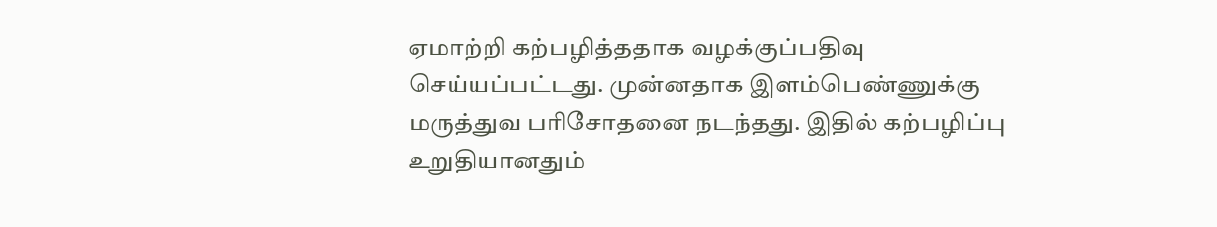ஏமாற்றி கற்பழித்ததாக வழக்குப்பதிவு செய்யப்பட்டது. முன்னதாக இளம்பெண்ணுக்கு மருத்துவ பரிசோதனை நடந்தது. இதில் கற்பழிப்பு உறுதியானதும்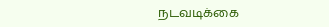நடவடிக்கை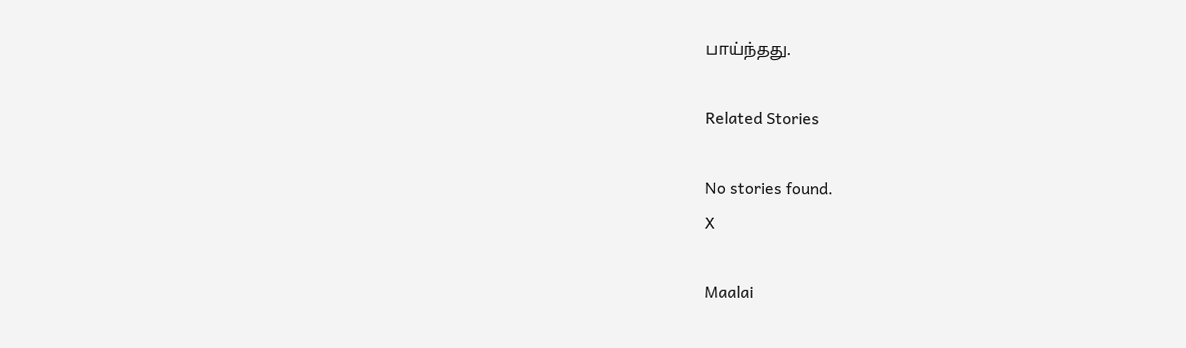பாய்ந்தது.

Related Stories

No stories found.
X

Maalai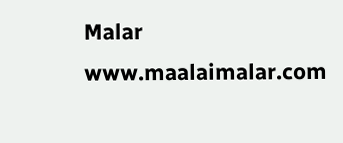Malar
www.maalaimalar.com